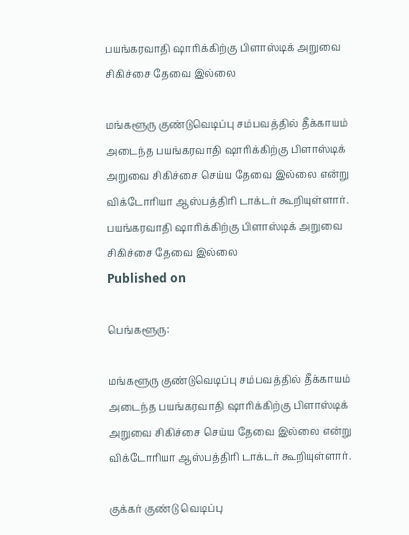பயங்கரவாதி ஷாரிக்கிற்கு பிளாஸ்டிக் அறுவை சிகிச்சை தேவை இல்லை

மங்களூரு குண்டுவெடிப்பு சம்பவத்தில் தீக்காயம் அடைந்த பயங்கரவாதி ஷாரிக்கிற்கு பிளாஸ்டிக் அறுவை சிகிச்சை செய்ய தேவை இல்லை என்று விக்டோரியா ஆஸ்பத்திரி டாக்டர் கூறியுள்ளார்.
பயங்கரவாதி ஷாரிக்கிற்கு பிளாஸ்டிக் அறுவை சிகிச்சை தேவை இல்லை
Published on

பெங்களூரு:

மங்களூரு குண்டுவெடிப்பு சம்பவத்தில் தீக்காயம் அடைந்த பயங்கரவாதி ஷாரிக்கிற்கு பிளாஸ்டிக் அறுவை சிகிச்சை செய்ய தேவை இல்லை என்று விக்டோரியா ஆஸ்பத்திரி டாக்டர் கூறியுள்ளார்.

குக்கர் குண்டு வெடிப்பு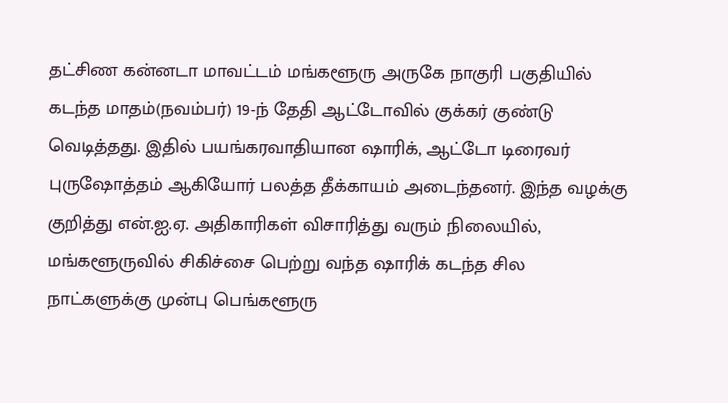தட்சிண கன்னடா மாவட்டம் மங்களூரு அருகே நாகுரி பகுதியில் கடந்த மாதம்(நவம்பர்) 19-ந் தேதி ஆட்டோவில் குக்கர் குண்டு வெடித்தது. இதில் பயங்கரவாதியான ஷாரிக், ஆட்டோ டிரைவர் புருஷோத்தம் ஆகியோர் பலத்த தீக்காயம் அடைந்தனர். இந்த வழக்கு குறித்து என்.ஐ.ஏ. அதிகாரிகள் விசாரித்து வரும் நிலையில், மங்களூருவில் சிகிச்சை பெற்று வந்த ஷாரிக் கடந்த சில நாட்களுக்கு முன்பு பெங்களூரு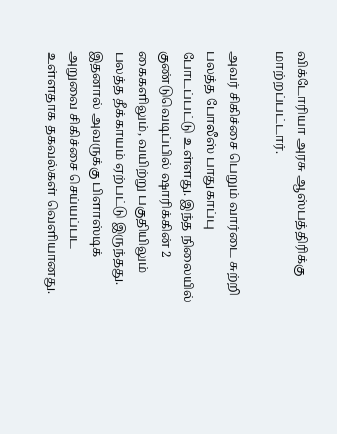விக்டோரியா அரசு ஆஸ்பத்திரிக்கு மாற்றப்பட்டார்.

அவர் சிகிச்சை பெறும் வார்டை சுற்றி பலத்த போலீஸ் பாதுகாப்பு போடப்பட்டு உள்ளது. இந்த நிலையில் குண்டுவெடிப்பில் ஷாரிக்கின் 2 கைகளிலும், வயிற்று பகுதியிலும் பலத்த தீக்காயம் ஏற்பட்டு இருந்தது. இதனால் அவருக்கு பிளாஸ்டிக் அறுவை சிகிச்சை செய்யப்பட உள்ளதாக தகவல்கள் வெளியானது.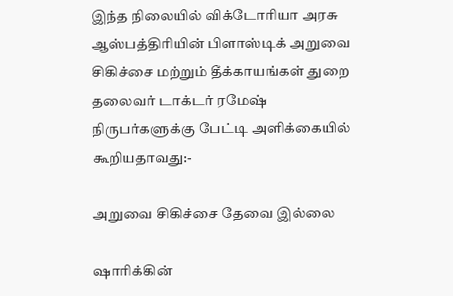இந்த நிலையில் விக்டோரியா அரசு ஆஸ்பத்திரியின் பிளாஸ்டிக் அறுவை சிகிச்சை மற்றும் தீக்காயங்கள் துறை தலைவர் டாக்டர் ரமேஷ் நிருபர்களுக்கு பேட்டி அளிக்கையில் கூறியதாவது:-

அறுவை சிகிச்சை தேவை இல்லை

ஷாரிக்கின்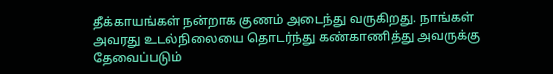தீக்காயங்கள் நன்றாக குணம் அடைந்து வருகிறது. நாங்கள் அவரது உடல்நிலையை தொடர்ந்து கண்காணித்து அவருக்கு தேவைப்படும்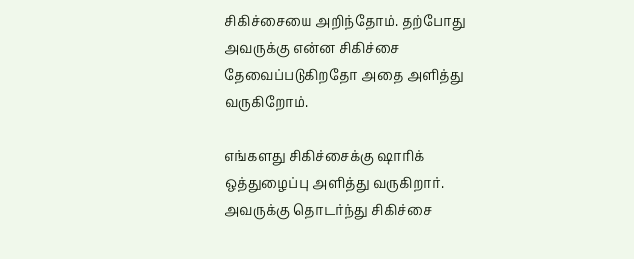சிகிச்சையை அறிந்தோம். தற்போது அவருக்கு என்ன சிகிச்சை தேவைப்படுகிறதோ அதை அளித்து வருகிறோம்.

எங்களது சிகிச்சைக்கு ஷாரிக் ஒத்துழைப்பு அளித்து வருகிறார். அவருக்கு தொடர்ந்து சிகிச்சை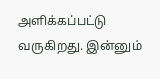அளிக்கப்பட்டு வருகிறது. இன்னும்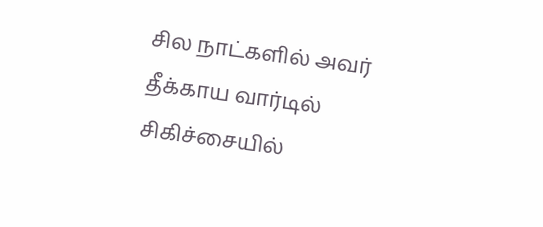சில நாட்களில் அவர் தீக்காய வார்டில் சிகிச்சையில்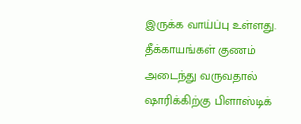இருக்க வாய்ப்பு உள்ளது. தீக்காயங்கள் குணம் அடைந்து வருவதால் ஷாரிக்கிற்கு பிளாஸ்டிக்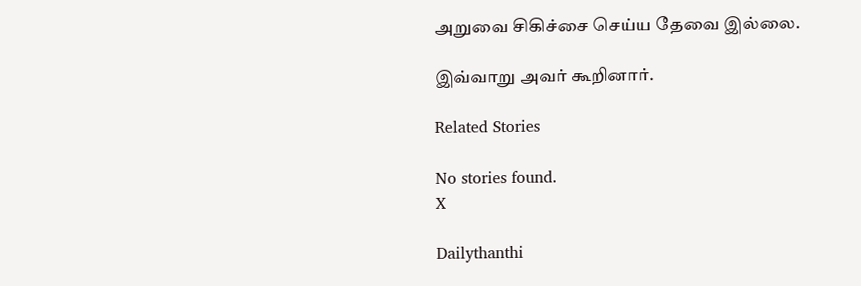அறுவை சிகிச்சை செய்ய தேவை இல்லை.

இவ்வாறு அவர் கூறினார்.

Related Stories

No stories found.
X

Dailythanthi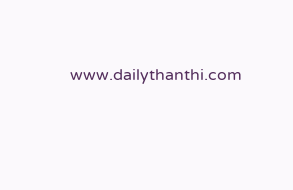www.dailythanthi.com